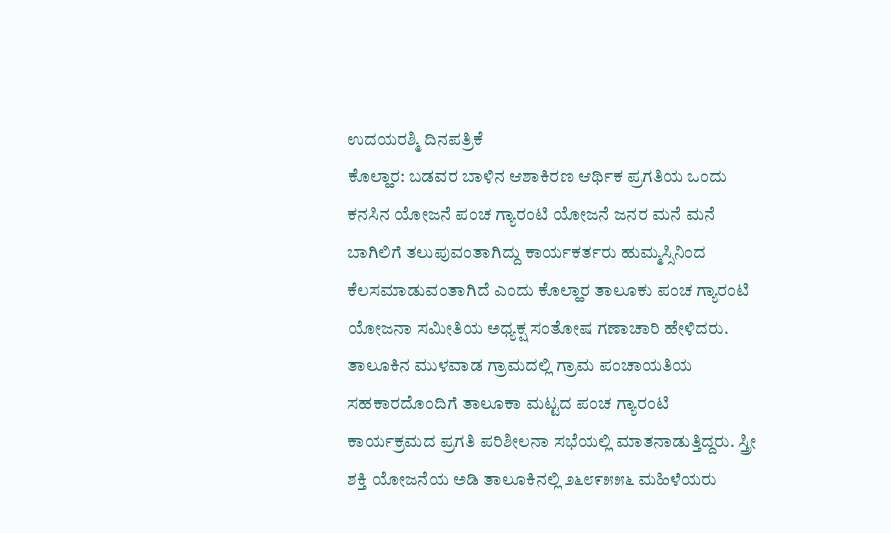ಉದಯರಶ್ಮಿ ದಿನಪತ್ರಿಕೆ
ಕೊಲ್ಹಾರ: ಬಡವರ ಬಾಳಿನ ಆಶಾಕಿರಣ ಆರ್ಥಿಕ ಪ್ರಗತಿಯ ಒಂದು ಕನಸಿನ ಯೋಜನೆ ಪಂಚ ಗ್ಯಾರಂಟಿ ಯೋಜನೆ ಜನರ ಮನೆ ಮನೆ ಬಾಗಿಲಿಗೆ ತಲುಪುವಂತಾಗಿದ್ದು ಕಾರ್ಯಕರ್ತರು ಹುಮ್ಮಸ್ಸಿನಿಂದ ಕೆಲಸಮಾಡುವಂತಾಗಿದೆ ಎಂದು ಕೊಲ್ಹಾರ ತಾಲೂಕು ಪಂಚ ಗ್ಯಾರಂಟಿ ಯೋಜನಾ ಸಮೀತಿಯ ಅಧ್ಯಕ್ಷ ಸಂತೋಷ ಗಣಾಚಾರಿ ಹೇಳಿದರು.
ತಾಲೂಕಿನ ಮುಳವಾಡ ಗ್ರಾಮದಲ್ಲಿ ಗ್ರಾಮ ಪಂಚಾಯತಿಯ ಸಹಕಾರದೊಂದಿಗೆ ತಾಲೂಕಾ ಮಟ್ಟದ ಪಂಚ ಗ್ಯಾರಂಟಿ ಕಾರ್ಯಕ್ರಮದ ಪ್ರಗತಿ ಪರಿಶೀಲನಾ ಸಭೆಯಲ್ಲಿ ಮಾತನಾಡುತ್ತಿದ್ದರು. ಸ್ತ್ರೀ ಶಕ್ತಿ ಯೋಜನೆಯ ಅಡಿ ತಾಲೂಕಿನಲ್ಲಿ ೨೬೮೯೫೫೬ ಮಹಿಳೆಯರು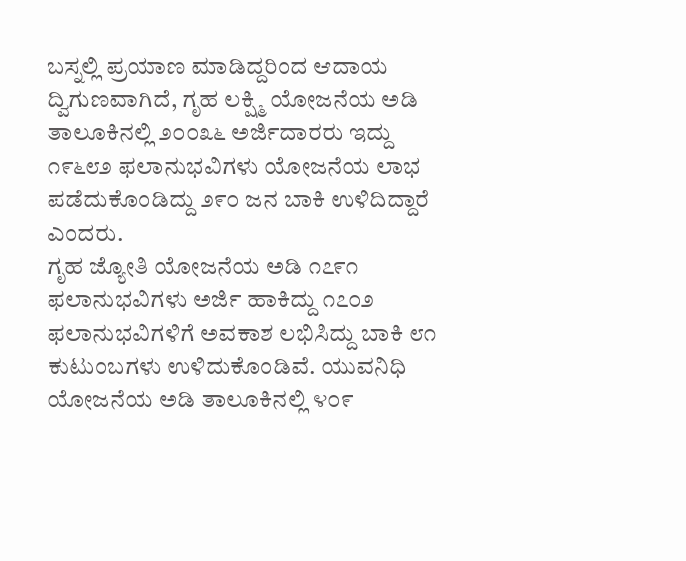ಬಸ್ನಲ್ಲಿ ಪ್ರಯಾಣ ಮಾಡಿದ್ದರಿಂದ ಆದಾಯ ದ್ವಿಗುಣವಾಗಿದೆ, ಗೃಹ ಲಕ್ಷ್ಮಿ ಯೋಜನೆಯ ಅಡಿ ತಾಲೂಕಿನಲ್ಲಿ ೨೦೦೩೬ ಅರ್ಜಿದಾರರು ಇದ್ದು ೧೯೬೮೨ ಫಲಾನುಭವಿಗಳು ಯೋಜನೆಯ ಲಾಭ ಪಡೆದುಕೊಂಡಿದ್ದು ೨೯೦ ಜನ ಬಾಕಿ ಉಳಿದಿದ್ದಾರೆ ಎಂದರು.
ಗೃಹ ಜ್ಯೋತಿ ಯೋಜನೆಯ ಅಡಿ ೧೭೯೧ ಫಲಾನುಭವಿಗಳು ಅರ್ಜಿ ಹಾಕಿದ್ದು ೧೭೦೨ ಫಲಾನುಭವಿಗಳಿಗೆ ಅವಕಾಶ ಲಭಿಸಿದ್ದು ಬಾಕಿ ೮೧ ಕುಟುಂಬಗಳು ಉಳಿದುಕೊಂಡಿವೆ. ಯುವನಿಧಿ ಯೋಜನೆಯ ಅಡಿ ತಾಲೂಕಿನಲ್ಲಿ ೪೦೯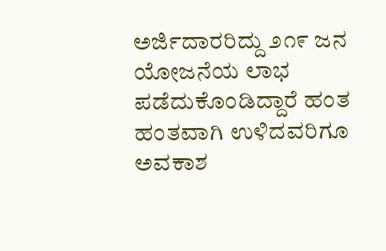ಅರ್ಜಿದಾರರಿದ್ದು ೨೧೯ ಜನ ಯೋಜನೆಯ ಲಾಭ ಪಡೆದುಕೊಂಡಿದ್ದಾರೆ ಹಂತ ಹಂತವಾಗಿ ಉಳಿದವರಿಗೂ ಅವಕಾಶ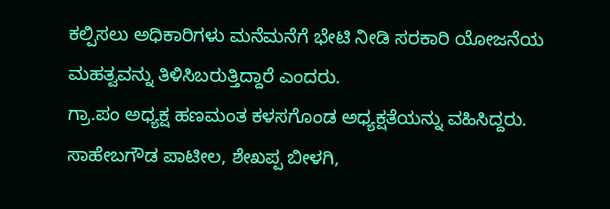ಕಲ್ಪಿಸಲು ಅಧಿಕಾರಿಗಳು ಮನೆಮನೆಗೆ ಭೇಟಿ ನೀಡಿ ಸರಕಾರಿ ಯೋಜನೆಯ ಮಹತ್ವವನ್ನು ತಿಳಿಸಿಬರುತ್ತಿದ್ದಾರೆ ಎಂದರು.
ಗ್ರಾ.ಪಂ ಅಧ್ಯಕ್ಷ ಹಣಮಂತ ಕಳಸಗೊಂಡ ಅಧ್ಯಕ್ಷತೆಯನ್ನು ವಹಿಸಿದ್ದರು. ಸಾಹೇಬಗೌಡ ಪಾಟೀಲ, ಶೇಖಪ್ಪ ಬೀಳಗಿ,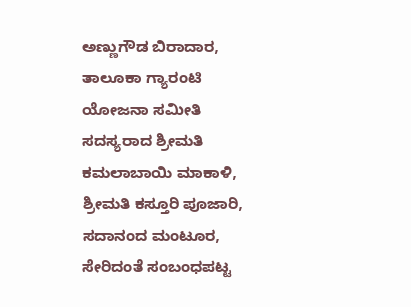ಅಣ್ಣುಗೌಡ ಬಿರಾದಾರ, ತಾಲೂಕಾ ಗ್ಯಾರಂಟಿ ಯೋಜನಾ ಸಮೀತಿ ಸದಸ್ಯರಾದ ಶ್ರೀಮತಿ ಕಮಲಾಬಾಯಿ ಮಾಕಾಳಿ, ಶ್ರೀಮತಿ ಕಸ್ತೂರಿ ಪೂಜಾರಿ, ಸದಾನಂದ ಮಂಟೂರ, ಸೇರಿದಂತೆ ಸಂಬಂಧಪಟ್ಟ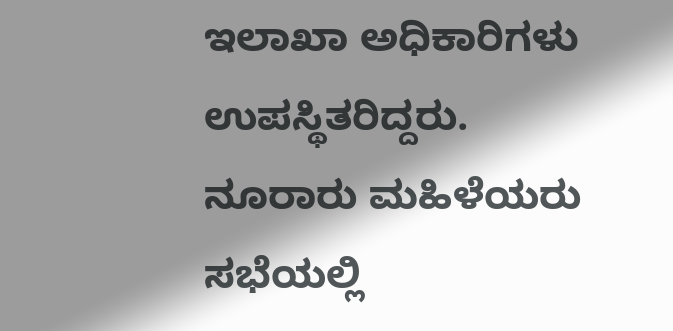ಇಲಾಖಾ ಅಧಿಕಾರಿಗಳು ಉಪಸ್ಥಿತರಿದ್ದರು.
ನೂರಾರು ಮಹಿಳೆಯರು ಸಭೆಯಲ್ಲಿ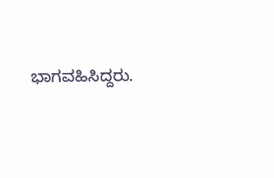ಭಾಗವಹಿಸಿದ್ದರು.